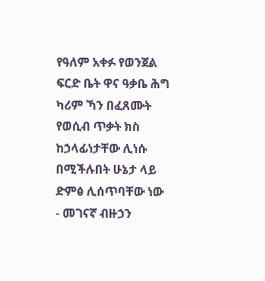የዓለም አቀፉ የወንጀል ፍርድ ቤት ዋና ዓቃቤ ሕግ ካሪም ኻን በፈጸሙት የወሲብ ጥቃት ክስ ከኃላፊነታቸው ሊነሱ በሚችሉበት ሁኔታ ላይ ድምፅ ሊሰጥባቸው ነው - መገናኛ ብዙኃን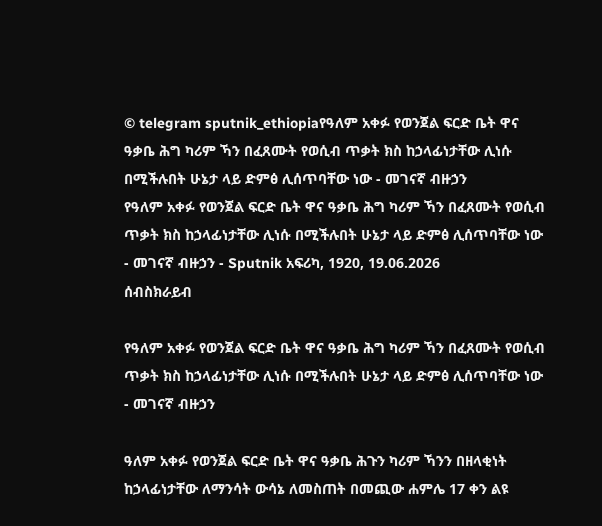© telegram sputnik_ethiopiaየዓለም አቀፉ የወንጀል ፍርድ ቤት ዋና ዓቃቤ ሕግ ካሪም ኻን በፈጸሙት የወሲብ ጥቃት ክስ ከኃላፊነታቸው ሊነሱ በሚችሉበት ሁኔታ ላይ ድምፅ ሊሰጥባቸው ነው - መገናኛ ብዙኃን
የዓለም አቀፉ የወንጀል ፍርድ ቤት ዋና ዓቃቤ ሕግ ካሪም ኻን በፈጸሙት የወሲብ ጥቃት ክስ ከኃላፊነታቸው ሊነሱ በሚችሉበት ሁኔታ ላይ ድምፅ ሊሰጥባቸው ነው - መገናኛ ብዙኃን - Sputnik አፍሪካ, 1920, 19.06.2026
ሰብስክራይብ

የዓለም አቀፉ የወንጀል ፍርድ ቤት ዋና ዓቃቤ ሕግ ካሪም ኻን በፈጸሙት የወሲብ ጥቃት ክስ ከኃላፊነታቸው ሊነሱ በሚችሉበት ሁኔታ ላይ ድምፅ ሊሰጥባቸው ነው - መገናኛ ብዙኃን

ዓለም አቀፉ የወንጀል ፍርድ ቤት ዋና ዓቃቤ ሕጉን ካሪም ኻንን በዘላቂነት ከኃላፊነታቸው ለማንሳት ውሳኔ ለመስጠት በመጪው ሐምሌ 17 ቀን ልዩ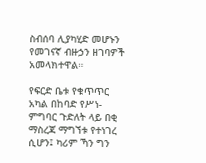ስብሰባ ሊያካሂድ መሆኑን የመገናኛ ብዙኃን ዘገባዎች አመላክተዋል።

የፍርድ ቤቱ የቁጥጥር አካል በከባድ የሥነ-ምግባር ጉድለት ላይ በቂ ማስረጃ ማግኘቱ የተነገረ ሲሆን፤ ካሪም ኻን ግን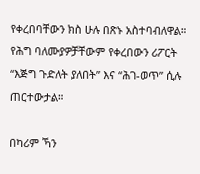የቀረበባቸውን ክስ ሁሉ በጽኑ አስተባብለዋል። የሕግ ባለሙያዎቻቸውም የቀረበውን ሪፖርት “እጅግ ጉድለት ያለበት” እና “ሕገ-ወጥ” ሲሉ ጠርተውታል።

በካሪም ኻን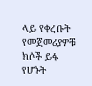ላይ የቀረቡት የመጀመሪያዎቹ ክሶች ይፋ የሆኑት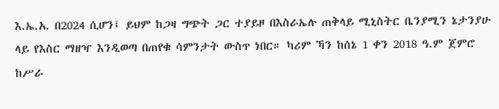እ.ኤ.አ. በ2024 ሲሆን፤ ይህም ከጋዛ ግጭት ጋር ተያይዞ በእስራኤሉ ጠቅላይ ሚኒስትር ቤንያሚን ኔታንያሁ ላይ የእስር ማዘዣ እንዲወጣ በጠየቁ ሳምንታት ውስጥ ነበር። ካሪም ኻን ከሰኔ 1 ቀን 2018 ዓ.ም ጀምሮ ከሥራ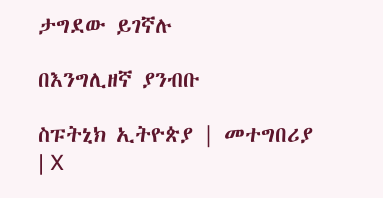ታግደው ይገኛሉ

በእንግሊዘኛ ያንብቡ

ስፑትኒክ ኢትዮጵያ | መተግበሪያ | X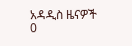አዳዲስ ዜናዎች
0